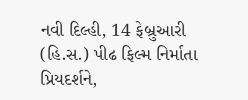નવી દિલ્હી, 14 ફેબ્રુઆરી (હિ.સ.) પીઢ ફિલ્મ નિર્માતા પ્રિયદર્શને,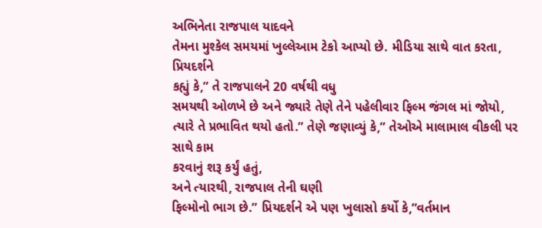અભિનેતા રાજપાલ યાદવને
તેમના મુશ્કેલ સમયમાં ખુલ્લેઆમ ટેકો આપ્યો છે. મીડિયા સાથે વાત કરતા, પ્રિયદર્શને
કહ્યું કે,” તે રાજપાલને 20 વર્ષથી વધુ
સમયથી ઓળખે છે અને જ્યારે તેણે તેને પહેલીવાર ફિલ્મ જંગલ માં જોયો,
ત્યારે તે પ્રભાવિત થયો હતો.” તેણે જણાવ્યું કે,” તેઓએ માલામાલ વીકલી પર સાથે કામ
કરવાનું શરૂ કર્યું હતું,
અને ત્યારથી, રાજપાલ તેની ઘણી
ફિલ્મોનો ભાગ છે.” પ્રિયદર્શને એ પણ ખુલાસો કર્યો કે,”વર્તમાન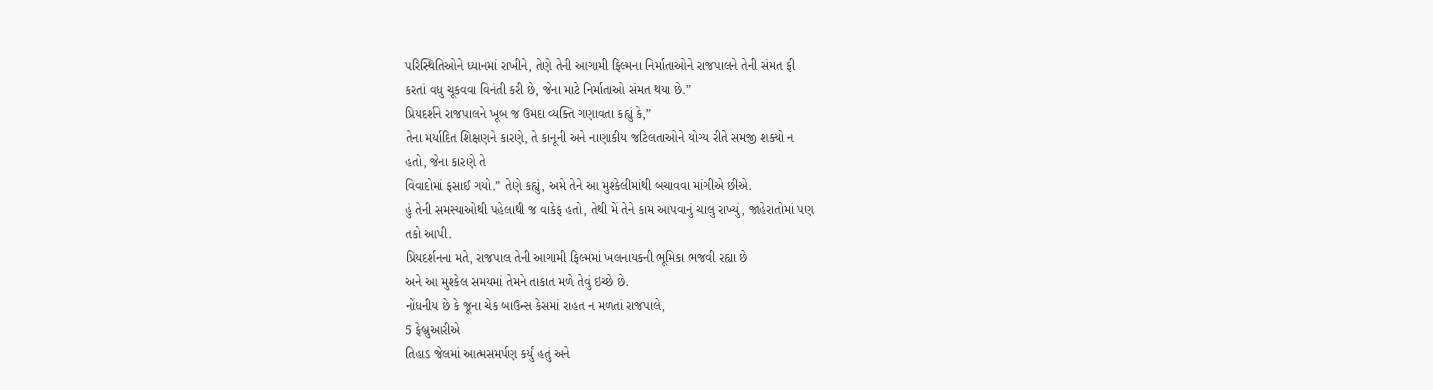પરિસ્થિતિઓને ધ્યાનમાં રાખીને, તેણે તેની આગામી ફિલ્મના નિર્માતાઓને રાજપાલને તેની સંમત ફી
કરતાં વધુ ચૂકવવા વિનંતી કરી છે, જેના માટે નિર્માતાઓ સંમત થયા છે.”
પ્રિયદર્શને રાજપાલને ખૂબ જ ઉમદા વ્યક્તિ ગણાવતા કહ્યું કે,”
તેના મર્યાદિત શિક્ષણને કારણે, તે કાનૂની અને નાણાકીય જટિલતાઓને યોગ્ય રીતે સમજી શક્યો ન
હતો, જેના કારણે તે
વિવાદોમાં ફસાઈ ગયો.” તેણે કહ્યું, અમે તેને આ મુશ્કેલીમાંથી બચાવવા માંગીએ છીએ.
હું તેની સમસ્યાઓથી પહેલાથી જ વાકેફ હતો, તેથી મેં તેને કામ આપવાનું ચાલુ રાખ્યું, જાહેરાતોમાં પણ
તકો આપી.
પ્રિયદર્શનના મતે, રાજપાલ તેની આગામી ફિલ્મમાં ખલનાયકની ભૂમિકા ભજવી રહ્યા છે
અને આ મુશ્કેલ સમયમાં તેમને તાકાત મળે તેવું ઇચ્છે છે.
નોંધનીય છે કે જૂના ચેક બાઉન્સ કેસમાં રાહત ન મળતાં રાજપાલે,
5 ફેબ્રુઆરીએ
તિહાડ જેલમાં આત્મસમર્પણ કર્યું હતું અને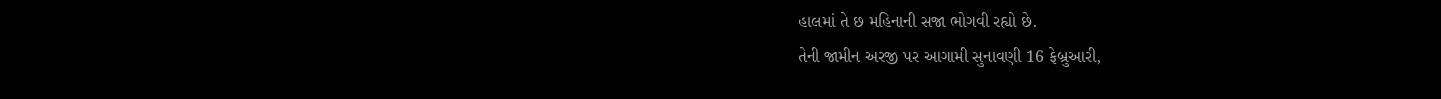હાલમાં તે છ મહિનાની સજા ભોગવી રહ્યો છે.
તેની જામીન અરજી પર આગામી સુનાવણી 16 ફેબ્રુઆરી,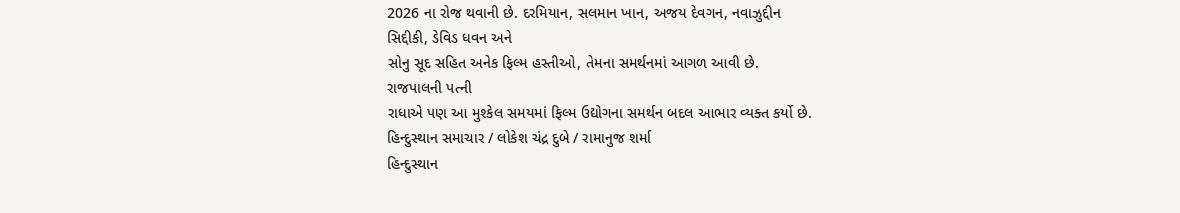2026 ના રોજ થવાની છે. દરમિયાન, સલમાન ખાન, અજય દેવગન, નવાઝુદ્દીન
સિદ્દીકી, ડેવિડ ધવન અને
સોનુ સૂદ સહિત અનેક ફિલ્મ હસ્તીઓ, તેમના સમર્થનમાં આગળ આવી છે.
રાજપાલની પત્ની
રાધાએ પણ આ મુશ્કેલ સમયમાં ફિલ્મ ઉદ્યોગના સમર્થન બદલ આભાર વ્યક્ત કર્યો છે.
હિન્દુસ્થાન સમાચાર / લોકેશ ચંદ્ર દુબે / રામાનુજ શર્મા
હિન્દુસ્થાન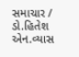સમાચાર / ડો.હિતેશ એન.વ્યાસ